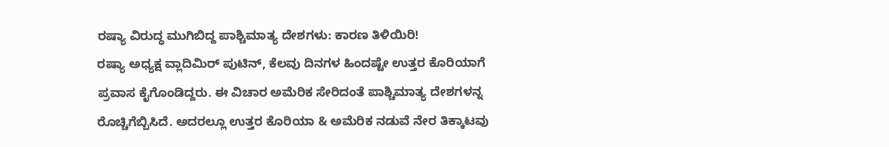ರಷ್ಯಾ ವಿರುದ್ಧ ಮುಗಿಬಿದ್ದ ಪಾಶ್ಚಿಮಾತ್ಯ ದೇಶಗಳು: ಕಾರಣ ತಿಳಿಯಿರಿ!
ರಷ್ಯಾ ಅಧ್ಯಕ್ಷ ವ್ಲಾದಿಮಿರ್ ಪುಟಿನ್, ಕೆಲವು ದಿನಗಳ ಹಿಂದಷ್ಟೇ ಉತ್ತರ ಕೊರಿಯಾಗೆ ಪ್ರವಾಸ ಕೈಗೊಂಡಿದ್ದರು. ಈ ವಿಚಾರ ಅಮೆರಿಕ ಸೇರಿದಂತೆ ಪಾಶ್ಚಿಮಾತ್ಯ ದೇಶಗಳನ್ನ ರೊಚ್ಚಿಗೆಬ್ಬಿಸಿದೆ. ಅದರಲ್ಲೂ ಉತ್ತರ ಕೊರಿಯಾ & ಅಮೆರಿಕ ನಡುವೆ ನೇರ ತಿಕ್ಕಾಟವು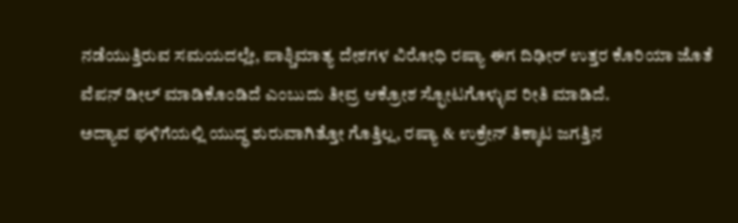ನಡೆಯುತ್ತಿರುವ ಸಮಯದಲ್ಲೇ, ಪಾಶ್ಚಿಮಾತ್ಯ ದೇಶಗಳ ವಿರೋಧಿ ರಷ್ಯಾ ಈಗ ದಿಢೀರ್ ಉತ್ತರ ಕೊರಿಯಾ ಜೊತೆ ವೆಪನ್ ಡೀಲ್ ಮಾಡಿಕೊಂಡಿದೆ ಎಂಬುದು ತೀವ್ರ ಆಕ್ರೋಶ ಸ್ಫೋಟಗೊಳ್ಳುವ ರೀತಿ ಮಾಡಿದೆ.
ಅದ್ಯಾವ ಘಳಿಗೆಯಲ್ಲಿ ಯುದ್ಧ ಶುರುವಾಗಿತ್ತೋ ಗೊತ್ತಿಲ್ಲ, ರಷ್ಯಾ & ಉಕ್ರೇನ್ ತಿಕ್ಕಾಟ ಜಗತ್ತಿನ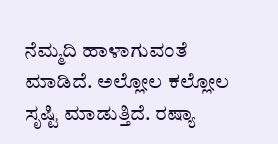ನೆಮ್ಮದಿ ಹಾಳಾಗುವಂತೆ ಮಾಡಿದೆ. ಅಲ್ಲೋಲ ಕಲ್ಲೋಲ ಸೃಷ್ಟಿ ಮಾಡುತ್ತಿದೆ. ರಷ್ಯಾ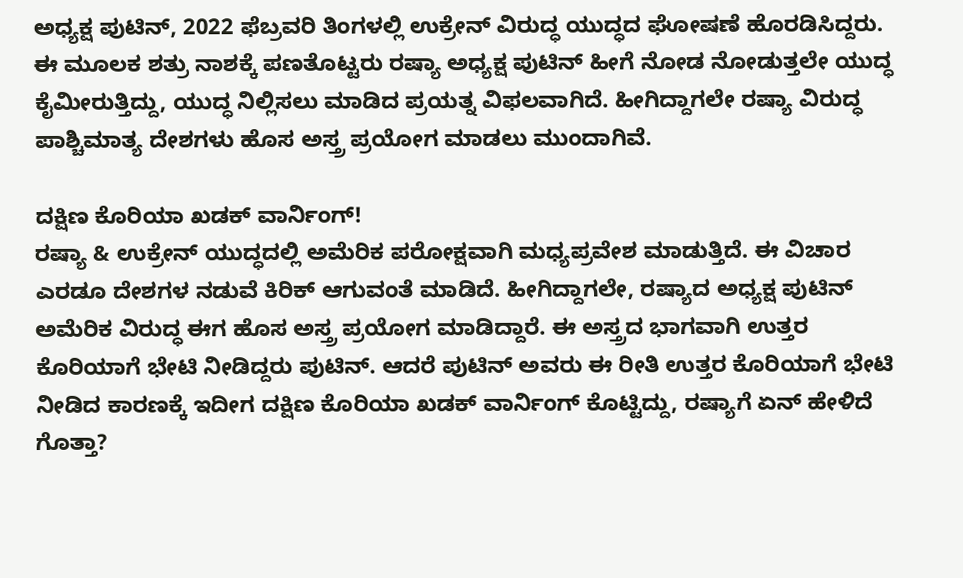ಅಧ್ಯಕ್ಷ ಪುಟಿನ್, 2022 ಫೆಬ್ರವರಿ ತಿಂಗಳಲ್ಲಿ ಉಕ್ರೇನ್ ವಿರುದ್ಧ ಯುದ್ಧದ ಘೋಷಣೆ ಹೊರಡಿಸಿದ್ದರು. ಈ ಮೂಲಕ ಶತ್ರು ನಾಶಕ್ಕೆ ಪಣತೊಟ್ಟರು ರಷ್ಯಾ ಅಧ್ಯಕ್ಷ ಪುಟಿನ್ ಹೀಗೆ ನೋಡ ನೋಡುತ್ತಲೇ ಯುದ್ಧ ಕೈಮೀರುತ್ತಿದ್ದು, ಯುದ್ಧ ನಿಲ್ಲಿಸಲು ಮಾಡಿದ ಪ್ರಯತ್ನ ವಿಫಲವಾಗಿದೆ. ಹೀಗಿದ್ದಾಗಲೇ ರಷ್ಯಾ ವಿರುದ್ಧ ಪಾಶ್ಚಿಮಾತ್ಯ ದೇಶಗಳು ಹೊಸ ಅಸ್ತ್ರ ಪ್ರಯೋಗ ಮಾಡಲು ಮುಂದಾಗಿವೆ.

ದಕ್ಷಿಣ ಕೊರಿಯಾ ಖಡಕ್ ವಾರ್ನಿಂಗ್!
ರಷ್ಯಾ & ಉಕ್ರೇನ್ ಯುದ್ಧದಲ್ಲಿ ಅಮೆರಿಕ ಪರೋಕ್ಷವಾಗಿ ಮಧ್ಯಪ್ರವೇಶ ಮಾಡುತ್ತಿದೆ. ಈ ವಿಚಾರ ಎರಡೂ ದೇಶಗಳ ನಡುವೆ ಕಿರಿಕ್ ಆಗುವಂತೆ ಮಾಡಿದೆ. ಹೀಗಿದ್ದಾಗಲೇ, ರಷ್ಯಾದ ಅಧ್ಯಕ್ಷ ಪುಟಿನ್ ಅಮೆರಿಕ ವಿರುದ್ಧ ಈಗ ಹೊಸ ಅಸ್ತ್ರ ಪ್ರಯೋಗ ಮಾಡಿದ್ದಾರೆ. ಈ ಅಸ್ತ್ರದ ಭಾಗವಾಗಿ ಉತ್ತರ ಕೊರಿಯಾಗೆ ಭೇಟಿ ನೀಡಿದ್ದರು ಪುಟಿನ್. ಆದರೆ ಪುಟಿನ್ ಅವರು ಈ ರೀತಿ ಉತ್ತರ ಕೊರಿಯಾಗೆ ಭೇಟಿ ನೀಡಿದ ಕಾರಣಕ್ಕೆ ಇದೀಗ ದಕ್ಷಿಣ ಕೊರಿಯಾ ಖಡಕ್ ವಾರ್ನಿಂಗ್ ಕೊಟ್ಟಿದ್ದು, ರಷ್ಯಾಗೆ ಏನ್ ಹೇಳಿದೆ ಗೊತ್ತಾ?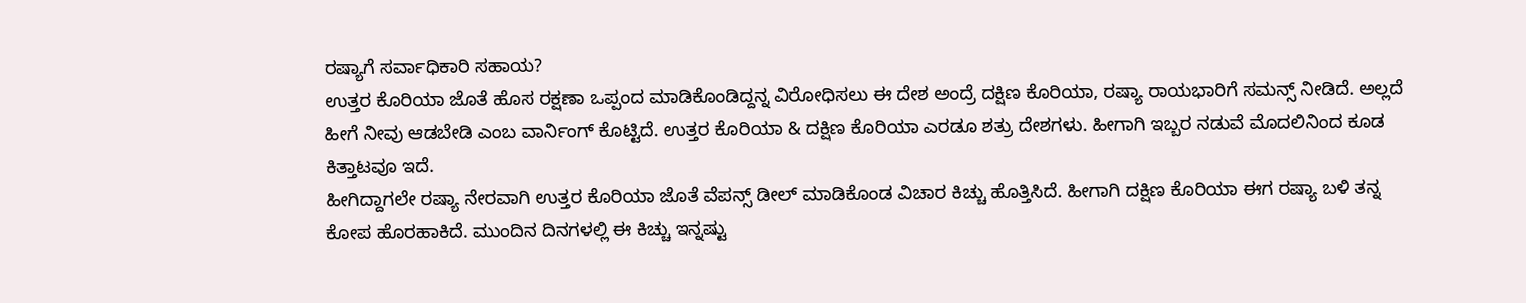ರಷ್ಯಾಗೆ ಸರ್ವಾಧಿಕಾರಿ ಸಹಾಯ?
ಉತ್ತರ ಕೊರಿಯಾ ಜೊತೆ ಹೊಸ ರಕ್ಷಣಾ ಒಪ್ಪಂದ ಮಾಡಿಕೊಂಡಿದ್ದನ್ನ ವಿರೋಧಿಸಲು ಈ ದೇಶ ಅಂದ್ರೆ ದಕ್ಷಿಣ ಕೊರಿಯಾ, ರಷ್ಯಾ ರಾಯಭಾರಿಗೆ ಸಮನ್ಸ್ ನೀಡಿದೆ. ಅಲ್ಲದೆ ಹೀಗೆ ನೀವು ಆಡಬೇಡಿ ಎಂಬ ವಾರ್ನಿಂಗ್ ಕೊಟ್ಟಿದೆ. ಉತ್ತರ ಕೊರಿಯಾ & ದಕ್ಷಿಣ ಕೊರಿಯಾ ಎರಡೂ ಶತ್ರು ದೇಶಗಳು. ಹೀಗಾಗಿ ಇಬ್ಬರ ನಡುವೆ ಮೊದಲಿನಿಂದ ಕೂಡ ಕಿತ್ತಾಟವೂ ಇದೆ.
ಹೀಗಿದ್ದಾಗಲೇ ರಷ್ಯಾ ನೇರವಾಗಿ ಉತ್ತರ ಕೊರಿಯಾ ಜೊತೆ ವೆಪನ್ಸ್ ಡೀಲ್ ಮಾಡಿಕೊಂಡ ವಿಚಾರ ಕಿಚ್ಚು ಹೊತ್ತಿಸಿದೆ. ಹೀಗಾಗಿ ದಕ್ಷಿಣ ಕೊರಿಯಾ ಈಗ ರಷ್ಯಾ ಬಳಿ ತನ್ನ ಕೋಪ ಹೊರಹಾಕಿದೆ. ಮುಂದಿನ ದಿನಗಳಲ್ಲಿ ಈ ಕಿಚ್ಚು ಇನ್ನಷ್ಟು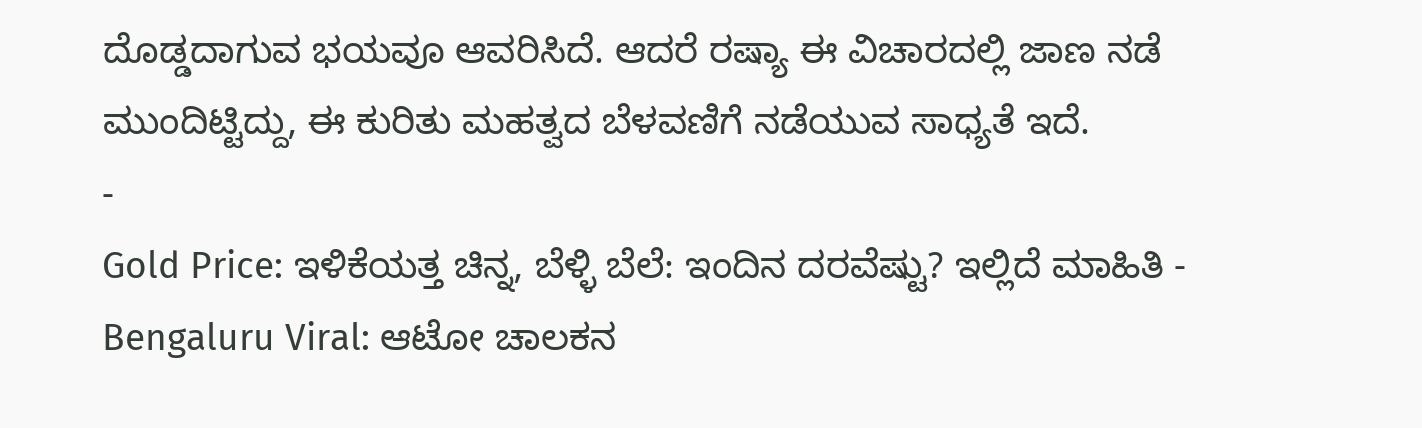ದೊಡ್ಡದಾಗುವ ಭಯವೂ ಆವರಿಸಿದೆ. ಆದರೆ ರಷ್ಯಾ ಈ ವಿಚಾರದಲ್ಲಿ ಜಾಣ ನಡೆ ಮುಂದಿಟ್ಟಿದ್ದು, ಈ ಕುರಿತು ಮಹತ್ವದ ಬೆಳವಣಿಗೆ ನಡೆಯುವ ಸಾಧ್ಯತೆ ಇದೆ.
-
Gold Price: ಇಳಿಕೆಯತ್ತ ಚಿನ್ನ, ಬೆಳ್ಳಿ ಬೆಲೆ: ಇಂದಿನ ದರವೆಷ್ಟು? ಇಲ್ಲಿದೆ ಮಾಹಿತಿ -
Bengaluru Viral: ಆಟೋ ಚಾಲಕನ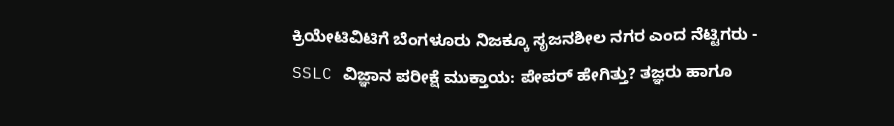ಕ್ರಿಯೇಟಿವಿಟಿಗೆ ಬೆಂಗಳೂರು ನಿಜಕ್ಕೂ ಸೃಜನಶೀಲ ನಗರ ಎಂದ ನೆಟ್ಟಿಗರು -
SSLC ವಿಜ್ಞಾನ ಪರೀಕ್ಷೆ ಮುಕ್ತಾಯ: ಪೇಪರ್ ಹೇಗಿತ್ತು? ತಜ್ಞರು ಹಾಗೂ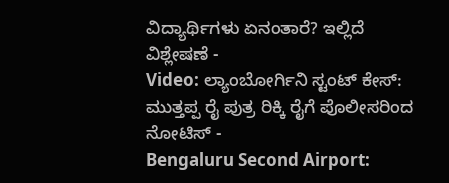ವಿದ್ಯಾರ್ಥಿಗಳು ಏನಂತಾರೆ? ಇಲ್ಲಿದೆ ವಿಶ್ಲೇಷಣೆ -
Video: ಲ್ಯಾಂಬೋರ್ಗಿನಿ ಸ್ಟಂಟ್ ಕೇಸ್: ಮುತ್ತಪ್ಪ ರೈ ಪುತ್ರ ರಿಕ್ಕಿ ರೈಗೆ ಪೊಲೀಸರಿಂದ ನೋಟಿಸ್ -
Bengaluru Second Airport: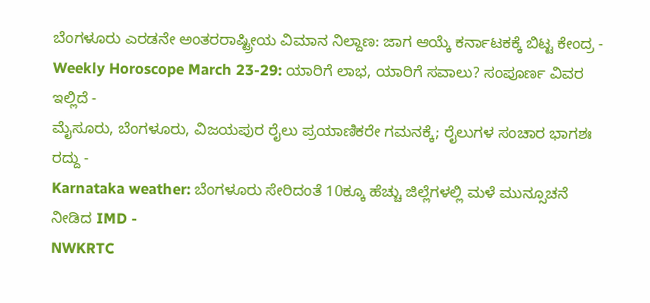ಬೆಂಗಳೂರು ಎರಡನೇ ಅಂತರರಾಷ್ಟ್ರೀಯ ವಿಮಾನ ನಿಲ್ದಾಣ: ಜಾಗ ಆಯ್ಕೆ ಕರ್ನಾಟಕಕ್ಕೆ ಬಿಟ್ಟ ಕೇಂದ್ರ -
Weekly Horoscope March 23-29: ಯಾರಿಗೆ ಲಾಭ, ಯಾರಿಗೆ ಸವಾಲು? ಸಂಪೂರ್ಣ ವಿವರ ಇಲ್ಲಿದೆ -
ಮೈಸೂರು, ಬೆಂಗಳೂರು, ವಿಜಯಪುರ ರೈಲು ಪ್ರಯಾಣಿಕರೇ ಗಮನಕ್ಕೆ; ರೈಲುಗಳ ಸಂಚಾರ ಭಾಗಶಃ ರದ್ದು -
Karnataka weather: ಬೆಂಗಳೂರು ಸೇರಿದಂತೆ 10ಕ್ಕೂ ಹೆಚ್ಚು ಜಿಲ್ಲೆಗಳಲ್ಲಿ ಮಳೆ ಮುನ್ಸೂಚನೆ ನೀಡಿದ IMD -
NWKRTC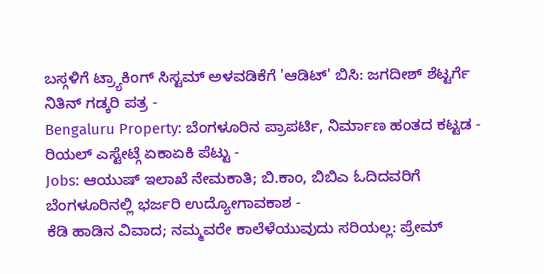ಬಸ್ಗಳಿಗೆ ಟ್ರ್ಯಾಕಿಂಗ್ ಸಿಸ್ಟಮ್ ಅಳವಡಿಕೆಗೆ 'ಆಡಿಟ್' ಬಿಸಿ: ಜಗದೀಶ್ ಶೆಟ್ಟರ್ಗೆ ನಿತಿನ್ ಗಡ್ಕರಿ ಪತ್ರ -
Bengaluru Property: ಬೆಂಗಳೂರಿನ ಪ್ರಾಪರ್ಟಿ, ನಿರ್ಮಾಣ ಹಂತದ ಕಟ್ಟಡ - ರಿಯಲ್ ಎಸ್ಟೇಟ್ಗೆ ಏಕಾಏಕಿ ಪೆಟ್ಟು -
Jobs: ಆಯುಷ್ ಇಲಾಖೆ ನೇಮಕಾತಿ; ಬಿ.ಕಾಂ, ಬಿಬಿಎ ಓದಿದವರಿಗೆ ಬೆಂಗಳೂರಿನಲ್ಲಿ ಭರ್ಜರಿ ಉದ್ಯೋಗಾವಕಾಶ -
ಕೆಡಿ ಹಾಡಿನ ವಿವಾದ; ನಮ್ಮವರೇ ಕಾಲೆಳೆಯುವುದು ಸರಿಯಲ್ಲ: ಪ್ರೇಮ್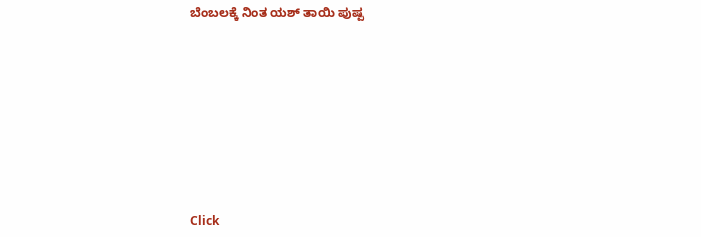ಬೆಂಬಲಕ್ಕೆ ನಿಂತ ಯಶ್ ತಾಯಿ ಪುಷ್ಪ












Click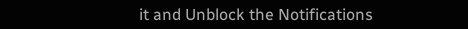it and Unblock the Notifications